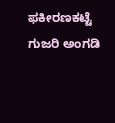ಫಕೀರಣಕಟ್ಟೆ ಗುಜರಿ ಅಂಗಡಿ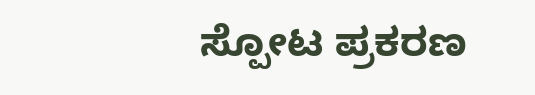ಸ್ಪೋಟ ಪ್ರಕರಣ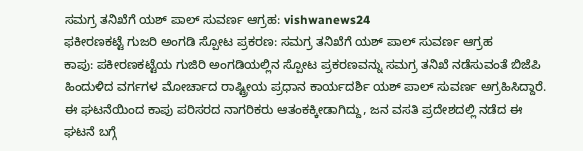ಸಮಗ್ರ ತನಿಖೆಗೆ ಯಶ್ ಪಾಲ್ ಸುವರ್ಣ ಆಗ್ರಹ: vishwanews24
ಫಕೀರಣಕಟ್ಟೆ ಗುಜರಿ ಅಂಗಡಿ ಸ್ಪೋಟ ಪ್ರಕರಣ: ಸಮಗ್ರ ತನಿಖೆಗೆ ಯಶ್ ಪಾಲ್ ಸುವರ್ಣ ಆಗ್ರಹ
ಕಾಪು: ಪಕೀರಣಕಟ್ಟೆಯ ಗುಜಿರಿ ಅಂಗಡಿಯಲ್ಲಿನ ಸ್ಪೋಟ ಪ್ರಕರಣವನ್ನು ಸಮಗ್ರ ತನಿಖೆ ನಡೆಸುವಂತೆ ಬಿಜೆಪಿ ಹಿಂದುಳಿದ ವರ್ಗಗಳ ಮೋರ್ಚಾದ ರಾಷ್ಟ್ರೀಯ ಪ್ರಧಾನ ಕಾರ್ಯದರ್ಶಿ ಯಶ್ ಪಾಲ್ ಸುವರ್ಣ ಅಗ್ರಹಿಸಿದ್ದಾರೆ. ಈ ಘಟನೆಯಿಂದ ಕಾಪು ಪರಿಸರದ ನಾಗರಿಕರು ಆತಂಕಕ್ಕೀಡಾಗಿದ್ದು, ಜನ ವಸತಿ ಪ್ರದೇಶದಲ್ಲಿ ನಡೆದ ಈ ಘಟನೆ ಬಗ್ಗೆ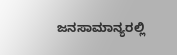ಜನಸಾಮಾನ್ಯರಲ್ಲಿ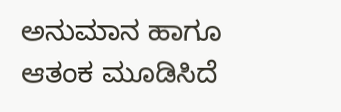ಅನುಮಾನ ಹಾಗೂ ಆತಂಕ ಮೂಡಿಸಿದೆ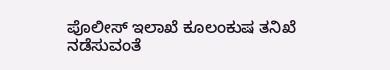ಪೊಲೀಸ್ ಇಲಾಖೆ ಕೂಲಂಕುಷ ತನಿಖೆ ನಡೆಸುವಂತೆ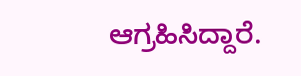ಆಗ್ರಹಿಸಿದ್ದಾರೆ.